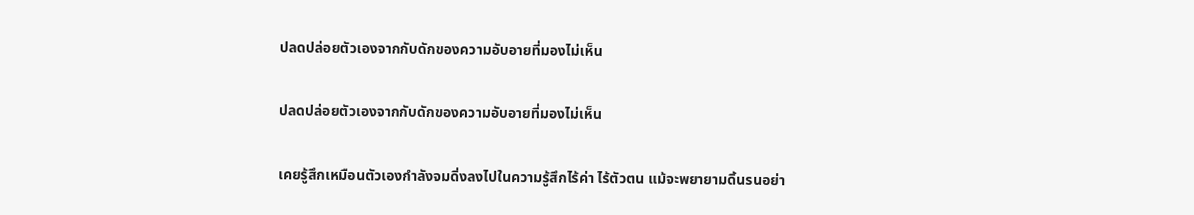ปลดปล่อยตัวเองจากกับดักของความอับอายที่มองไม่เห็น

ปลดปล่อยตัวเองจากกับดักของความอับอายที่มองไม่เห็น

เคยรู้สึกเหมือนตัวเองกำลังจมดิ่งลงไปในความรู้สึกไร้ค่า ไร้ตัวตน แม้จะพยายามดิ้นรนอย่า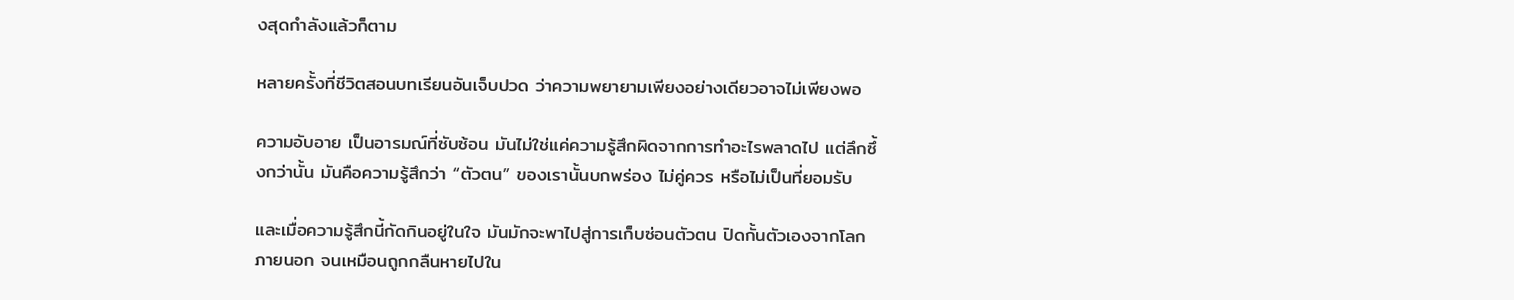งสุดกำลังแล้วก็ตาม

หลายครั้งที่ชีวิตสอนบทเรียนอันเจ็บปวด ว่าความพยายามเพียงอย่างเดียวอาจไม่เพียงพอ

ความอับอาย เป็นอารมณ์ที่ซับซ้อน มันไม่ใช่แค่ความรู้สึกผิดจากการทำอะไรพลาดไป แต่ลึกซึ้งกว่านั้น มันคือความรู้สึกว่า “ตัวตน” ของเรานั้นบกพร่อง ไม่คู่ควร หรือไม่เป็นที่ยอมรับ

และเมื่อความรู้สึกนี้กัดกินอยู่ในใจ มันมักจะพาไปสู่การเก็บซ่อนตัวตน ปิดกั้นตัวเองจากโลกภายนอก จนเหมือนถูกกลืนหายไปใน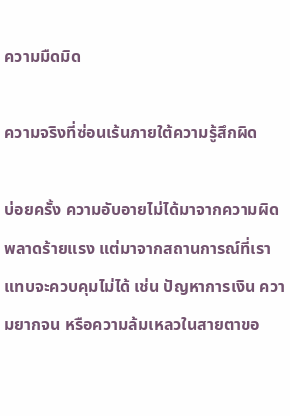ความมืดมิด

ความจริงที่ซ่อนเร้นภายใต้ความรู้สึกผิด

บ่อยครั้ง ความอับอายไม่ได้มาจากความผิดพลาดร้ายแรง แต่มาจากสถานการณ์ที่เราแทบจะควบคุมไม่ได้ เช่น ปัญหาการเงิน ความยากจน หรือความล้มเหลวในสายตาขอ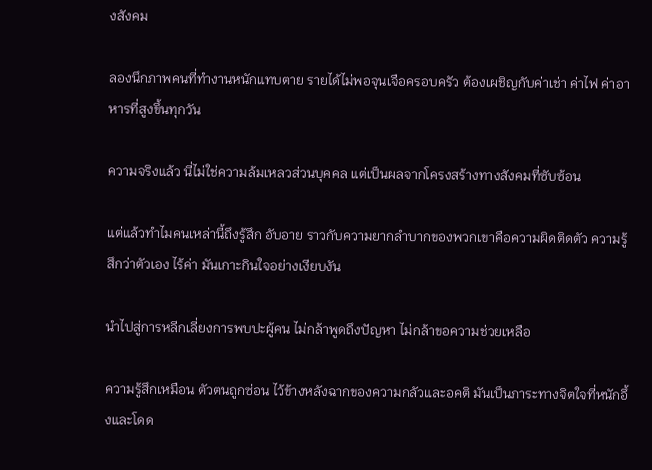งสังคม

ลองนึกภาพคนที่ทำงานหนักแทบตาย รายได้ไม่พอจุนเจือครอบครัว ต้องเผชิญกับค่าเช่า ค่าไฟ ค่าอาหารที่สูงขึ้นทุกวัน

ความจริงแล้ว นี่ไม่ใช่ความล้มเหลวส่วนบุคคล แต่เป็นผลจากโครงสร้างทางสังคมที่ซับซ้อน

แต่แล้วทำไมคนเหล่านี้ถึงรู้สึก อับอาย ราวกับความยากลำบากของพวกเขาคือความผิดติดตัว ความรู้สึกว่าตัวเอง ไร้ค่า มันเกาะกินใจอย่างเงียบงัน

นำไปสู่การหลีกเลี่ยงการพบปะผู้คน ไม่กล้าพูดถึงปัญหา ไม่กล้าขอความช่วยเหลือ

ความรู้สึกเหมือน ตัวตนถูกซ่อน ไว้ข้างหลังฉากของความกลัวและอคติ มันเป็นภาระทางจิตใจที่หนักอึ้งและโดด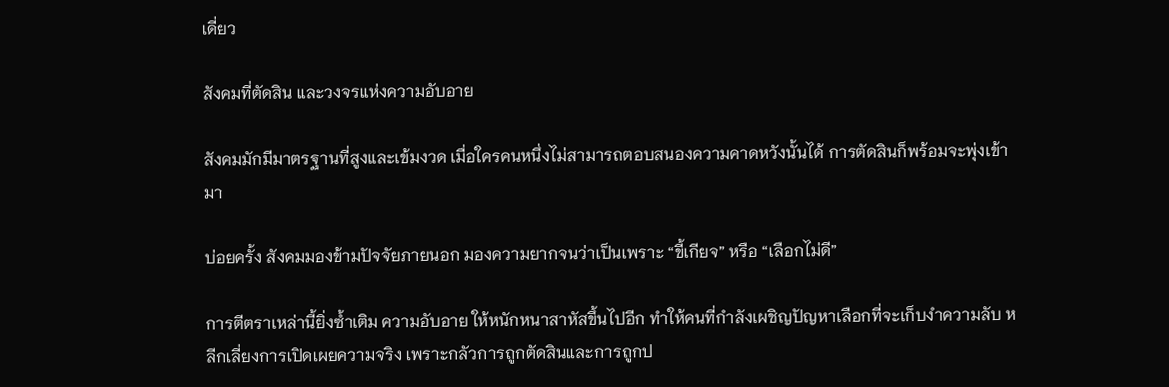เดี่ยว

สังคมที่ตัดสิน และวงจรแห่งความอับอาย

สังคมมักมีมาตรฐานที่สูงและเข้มงวด เมื่อใครคนหนึ่งไม่สามารถตอบสนองความคาดหวังนั้นได้ การตัดสินก็พร้อมจะพุ่งเข้ามา

บ่อยครั้ง สังคมมองข้ามปัจจัยภายนอก มองความยากจนว่าเป็นเพราะ “ขี้เกียจ” หรือ “เลือกไม่ดี”

การตีตราเหล่านี้ยิ่งซ้ำเติม ความอับอาย ให้หนักหนาสาหัสขึ้นไปอีก ทำให้คนที่กำลังเผชิญปัญหาเลือกที่จะเก็บงำความลับ หลีกเลี่ยงการเปิดเผยความจริง เพราะกลัวการถูกตัดสินและการถูกป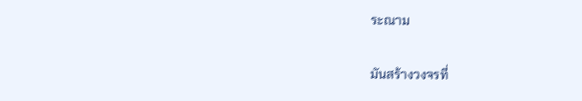ระณาม

มันสร้างวงจรที่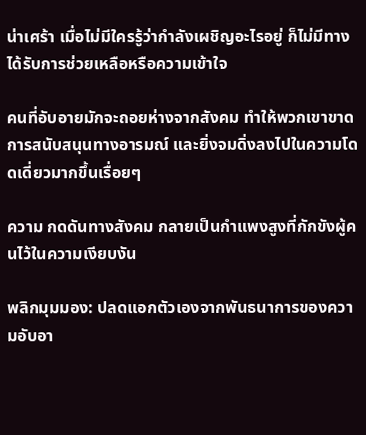น่าเศร้า เมื่อไม่มีใครรู้ว่ากำลังเผชิญอะไรอยู่ ก็ไม่มีทางได้รับการช่วยเหลือหรือความเข้าใจ

คนที่อับอายมักจะถอยห่างจากสังคม ทำให้พวกเขาขาดการสนับสนุนทางอารมณ์ และยิ่งจมดิ่งลงไปในความโดดเดี่ยวมากขึ้นเรื่อยๆ

ความ กดดันทางสังคม กลายเป็นกำแพงสูงที่กักขังผู้คนไว้ในความเงียบงัน

พลิกมุมมอง: ปลดแอกตัวเองจากพันธนาการของความอับอา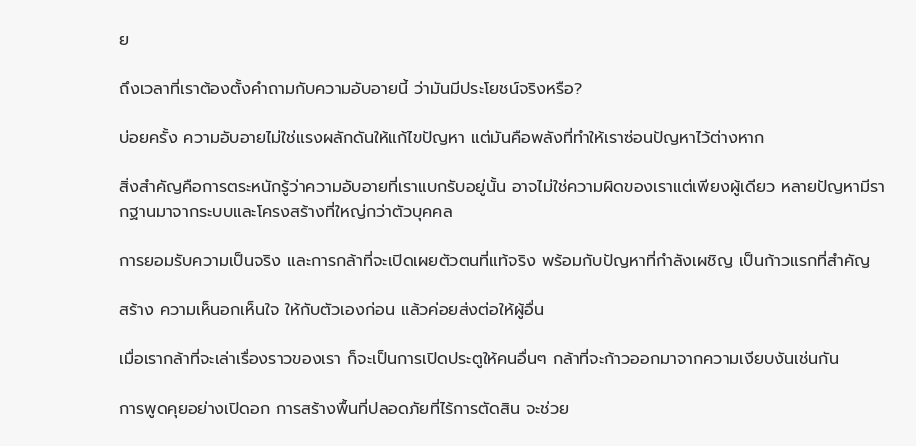ย

ถึงเวลาที่เราต้องตั้งคำถามกับความอับอายนี้ ว่ามันมีประโยชน์จริงหรือ?

บ่อยครั้ง ความอับอายไม่ใช่แรงผลักดันให้แก้ไขปัญหา แต่มันคือพลังที่ทำให้เราซ่อนปัญหาไว้ต่างหาก

สิ่งสำคัญคือการตระหนักรู้ว่าความอับอายที่เราแบกรับอยู่นั้น อาจไม่ใช่ความผิดของเราแต่เพียงผู้เดียว หลายปัญหามีรากฐานมาจากระบบและโครงสร้างที่ใหญ่กว่าตัวบุคคล

การยอมรับความเป็นจริง และการกล้าที่จะเปิดเผยตัวตนที่แท้จริง พร้อมกับปัญหาที่กำลังเผชิญ เป็นก้าวแรกที่สำคัญ

สร้าง ความเห็นอกเห็นใจ ให้กับตัวเองก่อน แล้วค่อยส่งต่อให้ผู้อื่น

เมื่อเรากล้าที่จะเล่าเรื่องราวของเรา ก็จะเป็นการเปิดประตูให้คนอื่นๆ กล้าที่จะก้าวออกมาจากความเงียบงันเช่นกัน

การพูดคุยอย่างเปิดอก การสร้างพื้นที่ปลอดภัยที่ไร้การตัดสิน จะช่วย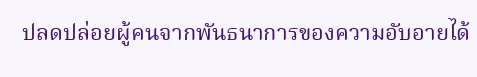ปลดปล่อยผู้คนจากพันธนาการของความอับอายได้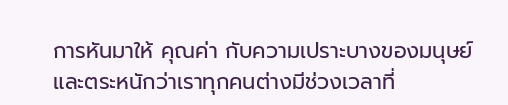การหันมาให้ คุณค่า กับความเปราะบางของมนุษย์ และตระหนักว่าเราทุกคนต่างมีช่วงเวลาที่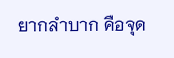ยากลำบาก คือจุด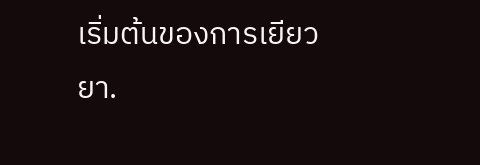เริ่มต้นของการเยียวยา.